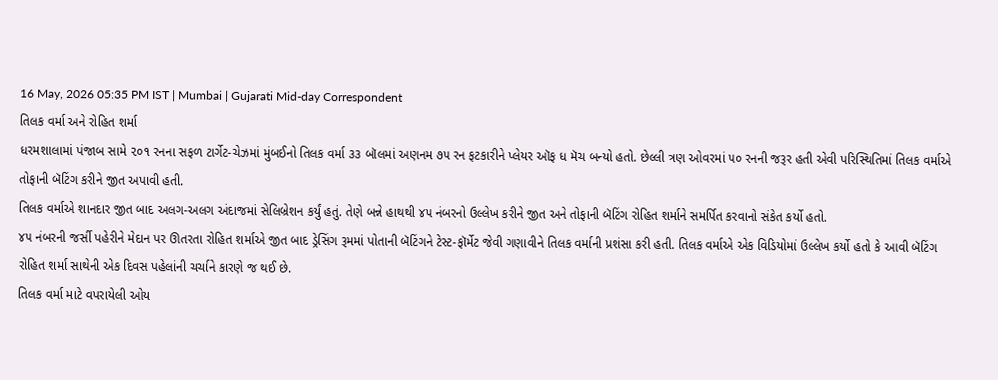16 May, 2026 05:35 PM IST | Mumbai | Gujarati Mid-day Correspondent
તિલક વર્મા અને રોહિત શર્મા
ધરમશાલામાં પંજાબ સામે ૨૦૧ રનના સફળ ટાર્ગેટ-ચેઝમાં મુંબઈનો તિલક વર્મા ૩૩ બૉલમાં અણનમ ૭૫ રન ફટકારીને પ્લેયર ઑફ ધ મૅચ બન્યો હતો. છેલ્લી ત્રણ ઓવરમાં ૫૦ રનની જરૂર હતી એવી પરિસ્થિતિમાં તિલક વર્માએ તોફાની બૅટિંગ કરીને જીત અપાવી હતી.
તિલક વર્માએ શાનદાર જીત બાદ અલગ-અલગ અંદાજમાં સેલિબ્રેશન કર્યું હતું. તેણે બન્ને હાથથી ૪૫ નંબરનો ઉલ્લેખ કરીને જીત અને તોફાની બૅટિંગ રોહિત શર્માને સમર્પિત કરવાનો સંકેત કર્યો હતો.
૪૫ નંબરની જર્સી પહેરીને મેદાન પર ઊતરતા રોહિત શર્માએ જીત બાદ ડ્રેસિંગ રૂમમાં પોતાની બૅટિંગને ટેસ્ટ-ફૉર્મેટ જેવી ગણાવીને તિલક વર્માની પ્રશંસા કરી હતી. તિલક વર્માએ એક વિડિયોમાં ઉલ્લેખ કર્યો હતો કે આવી બૅટિંગ રોહિત શર્મા સાથેની એક દિવસ પહેલાંની ચર્ચાને કારણે જ થઈ છે.
તિલક વર્મા માટે વપરાયેલી ઓય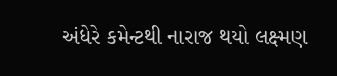અંધેરે કમેન્ટથી નારાજ થયો લક્ષ્મણ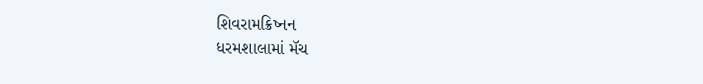શિવરામક્રિષ્નન
ધરમશાલામાં મૅચ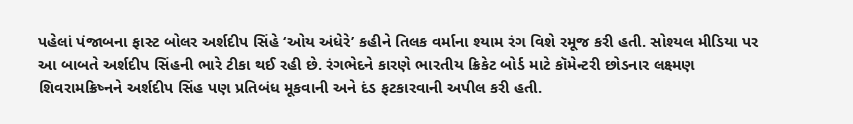પહેલાં પંજાબના ફાસ્ટ બોલર અર્શદીપ સિંહે ‘ઓય અંધેરે’ કહીને તિલક વર્માના શ્યામ રંગ વિશે રમૂજ કરી હતી. સોશ્યલ મીડિયા પર આ બાબતે અર્શદીપ સિંહની ભારે ટીકા થઈ રહી છે. રંગભેદને કારણે ભારતીય ક્રિકેટ બોર્ડ માટે કૉમેન્ટરી છોડનાર લક્ષ્મણ શિવરામક્રિષ્નને અર્શદીપ સિંહ પણ પ્રતિબંધ મૂકવાની અને દંડ ફટકારવાની અપીલ કરી હતી.